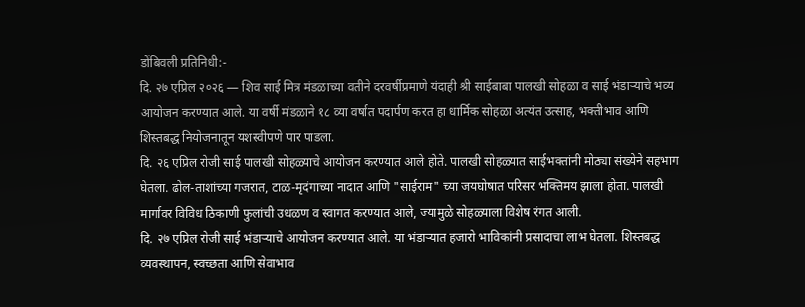डोंबिवली प्रतिनिधी:-
दि. २७ एप्रिल २०२६ — शिव साई मित्र मंडळाच्या वतीने दरवर्षीप्रमाणे यंदाही श्री साईबाबा पालखी सोहळा व साई भंडाऱ्याचे भव्य आयोजन करण्यात आले. या वर्षी मंडळाने १८ व्या वर्षात पदार्पण करत हा धार्मिक सोहळा अत्यंत उत्साह, भक्तीभाव आणि शिस्तबद्ध नियोजनातून यशस्वीपणे पार पाडला.
दि. २६ एप्रिल रोजी साई पालखी सोहळ्याचे आयोजन करण्यात आले होते. पालखी सोहळ्यात साईभक्तांनी मोठ्या संख्येने सहभाग घेतला. ढोल-ताशांच्या गजरात, टाळ-मृदंगाच्या नादात आणि "साईराम" च्या जयघोषात परिसर भक्तिमय झाला होता. पालखी मार्गावर विविध ठिकाणी फुलांची उधळण व स्वागत करण्यात आले, ज्यामुळे सोहळ्याला विशेष रंगत आली.
दि. २७ एप्रिल रोजी साई भंडाऱ्याचे आयोजन करण्यात आले. या भंडाऱ्यात हजारो भाविकांनी प्रसादाचा लाभ घेतला. शिस्तबद्ध व्यवस्थापन, स्वच्छता आणि सेवाभाव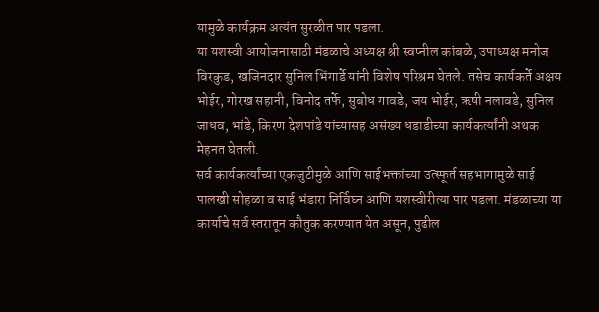यामुळे कार्यक्रम अत्यंत सुरळीत पार पडला.
या यशस्वी आयोजनासाठी मंडळाचे अध्यक्ष श्री स्वप्नील कांबळे, उपाध्यक्ष मनोज विरकुड, खजिनदार सुनिल भिंगार्डे यांनी विशेष परिश्रम घेतले. तसेच कार्यकर्ते अक्षय भोईर, गोरख सहानी, विनोद तर्फे, सुबोध गावडे, जय भोईर, ऋषी नलावडे, सुनिल जाधव, भांडे, किरण देशपांडे यांच्यासह असंख्य धडाडीच्या कार्यकर्त्यांनी अथक मेहनत घेतली.
सर्व कार्यकर्त्यांच्या एकजुटीमुळे आणि साईभक्तांच्या उत्स्फूर्त सहभागामुळे साई पालखी सोहळा व साई भंडारा निर्विघ्न आणि यशस्वीरीत्या पार पडला. मंडळाच्या या कार्याचे सर्व स्तरातून कौतुक करण्यात येत असून, पुढील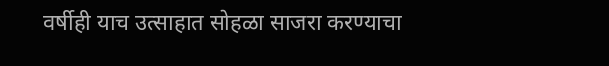वर्षीही याच उत्साहात सोहळा साजरा करण्याचा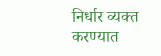निर्धार व्यक्त करण्यात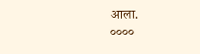आला.
००००